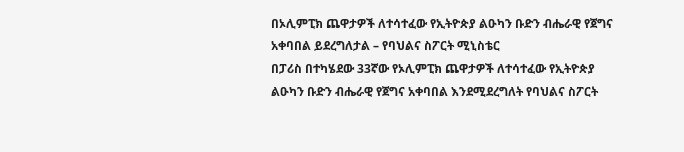በኦሊምፒክ ጨዋታዎች ለተሳተፈው የኢትዮጵያ ልዑካን ቡድን ብሔራዊ የጀግና አቀባበል ይደረግለታል – የባህልና ስፖርት ሚኒስቴር
በፓሪስ በተካሄደው 33ኛው የኦሊምፒክ ጨዋታዎች ለተሳተፈው የኢትዮጵያ ልዑካን ቡድን ብሔራዊ የጀግና አቀባበል እንደሚደረግለት የባህልና ስፖርት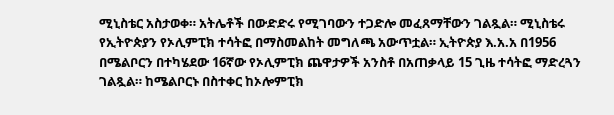ሚኒስቴር አስታወቀ። አትሌቶች በውድድሩ የሚገባውን ተጋድሎ መፈጸማቸውን ገልጿል። ሚኒስቴሩ የኢትዮጵያን የኦሊምፒክ ተሳትፎ በማስመልከት መግለጫ አውጥቷል። ኢትዮጵያ እ.አ.አ በ1956 በሜልቦርን በተካሄደው 16ኛው የኦሊምፒክ ጨዋታዎች አንስቶ በአጠቃላይ 15 ጊዜ ተሳትፎ ማድረጓን ገልጿል። ከሜልቦርኑ በስተቀር ከኦሎምፒክ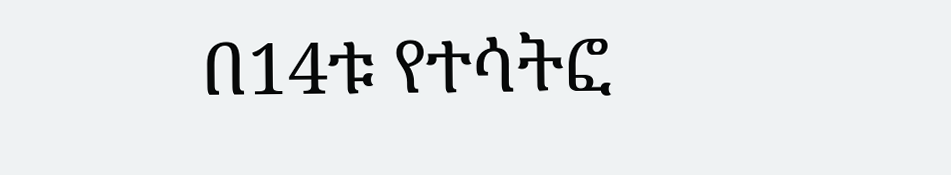በ14ቱ የተሳትፎ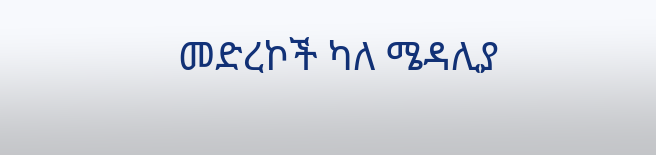መድረኮች ካለ ሜዳሊያ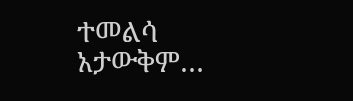ተመልሳ አታውቅም…